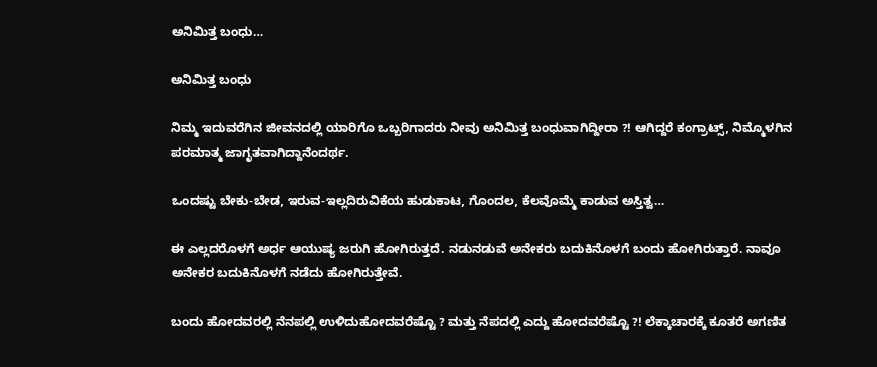ಅನಿಮಿತ್ತ ಬಂಧು…

ಅನಿಮಿತ್ತ ಬಂಧು

ನಿಮ್ಮ ಇದುವರೆಗಿನ ಜೀವನದಲ್ಲಿ ಯಾರಿಗೊ ಒಬ್ಬರಿಗಾದರು ನೀವು ಅನಿಮಿತ್ತ ಬಂಧುವಾಗಿದ್ದೀರಾ ?! ಆಗಿದ್ದರೆ ಕಂಗ್ರಾಟ್ಸ್, ನಿಮ್ಮೊಳಗಿನ ಪರಮಾತ್ಮ ಜಾಗೃತವಾಗಿದ್ದಾನೆಂದರ್ಥ.

ಒಂದಷ್ಟು ಬೇಕು-ಬೇಡ, ಇರುವ-ಇಲ್ಲದಿರುವಿಕೆಯ ಹುಡುಕಾಟ, ಗೊಂದಲ, ಕೆಲವೊಮ್ಮೆ ಕಾಡುವ ಅಸ್ತಿತ್ವ…

ಈ ಎಲ್ಲದರೊಳಗೆ ಅರ್ಧ ಆಯುಷ್ಯ ಜರುಗಿ ಹೋಗಿರುತ್ತದೆ. ನಡುನಡುವೆ ಅನೇಕರು ಬದುಕಿನೊಳಗೆ ಬಂದು ಹೋಗಿರುತ್ತಾರೆ. ನಾವೂ ಅನೇಕರ ಬದುಕಿನೊಳಗೆ ನಡೆದು ಹೋಗಿರುತ್ತೇವೆ.

ಬಂದು ಹೋದವರಲ್ಲಿ ನೆನಪಲ್ಲಿ ಉಳಿದುಹೋದವರೆಷ್ಟೊ ? ಮತ್ತು ನೆಪದಲ್ಲಿ ಎದ್ದು ಹೋದವರೆಷ್ಟೊ ?! ಲೆಕ್ಕಾಚಾರಕ್ಕೆ ಕೂತರೆ ಅಗಣಿತ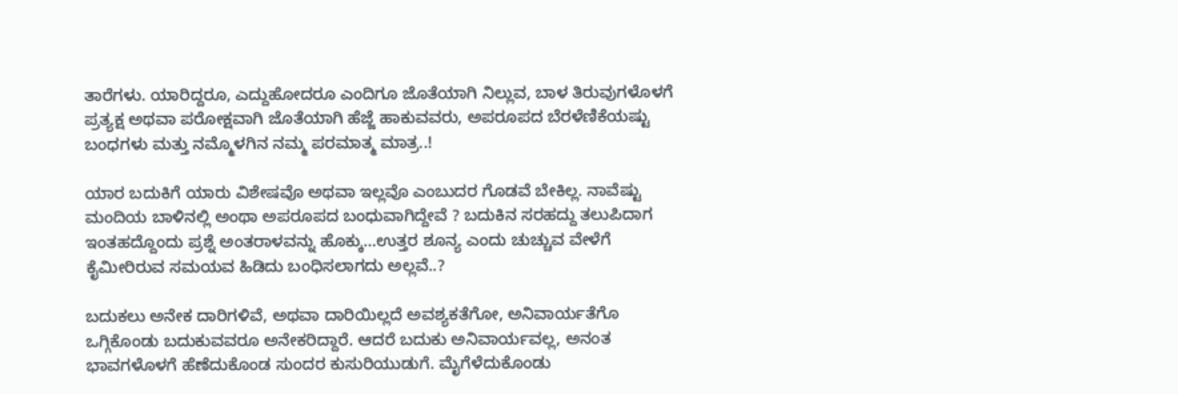ತಾರೆಗಳು. ಯಾರಿದ್ದರೂ, ಎದ್ದುಹೋದರೂ ಎಂದಿಗೂ ಜೊತೆಯಾಗಿ ನಿಲ್ಲುವ, ಬಾಳ ತಿರುವುಗಳೊಳಗೆ ಪ್ರತ್ಯಕ್ಷ ಅಥವಾ ಪರೋಕ್ಷವಾಗಿ ಜೊತೆಯಾಗಿ ಹೆಜ್ಜೆ ಹಾಕುವವರು, ಅಪರೂಪದ ಬೆರಳೆಣಿಕೆಯಷ್ಟು ಬಂಧಗಳು ಮತ್ತು ನಮ್ಮೊಳಗಿನ ನಮ್ಮ ಪರಮಾತ್ಮ ಮಾತ್ರ..!

ಯಾರ ಬದುಕಿಗೆ ಯಾರು ವಿಶೇಷವೊ ಅಥವಾ ಇಲ್ಲವೊ ಎಂಬುದರ ಗೊಡವೆ ಬೇಕಿಲ್ಲ. ನಾವೆಷ್ಟು ಮಂದಿಯ ಬಾಳಿನಲ್ಲಿ ಅಂಥಾ ಅಪರೂಪದ ಬಂಧುವಾಗಿದ್ದೇವೆ ? ಬದುಕಿನ ಸರಹದ್ದು ತಲುಪಿದಾಗ ಇಂತಹದ್ದೊಂದು ಪ್ರಶ್ನೆ ಅಂತರಾಳವನ್ನು ಹೊಕ್ಕು…ಉತ್ತರ ಶೂನ್ಯ ಎಂದು ಚುಚ್ಚುವ ವೇಳೆಗೆ ಕೈಮೀರಿರುವ ಸಮಯವ ಹಿಡಿದು ಬಂಧಿಸಲಾಗದು ಅಲ್ಲವೆ..?

ಬದುಕಲು ಅನೇಕ ದಾರಿಗಳಿವೆ, ಅಥವಾ ದಾರಿಯಿಲ್ಲದೆ ಅವಶ್ಯಕತೆಗೋ, ಅನಿವಾರ್ಯತೆಗೊ ಒಗ್ಗಿಕೊಂಡು ಬದುಕುವವರೂ ‍ಅನೇಕರಿದ್ದಾರೆ. ಆದರೆ ಬದುಕು ಅನಿವಾರ್ಯವಲ್ಲ, ಅನಂತ ಭಾವಗಳೊಳಗೆ ಹೆಣೆದುಕೊಂಡ ಸುಂದರ ಕುಸುರಿಯುಡುಗೆ. ಮೈಗೆಳೆದುಕೊಂಡು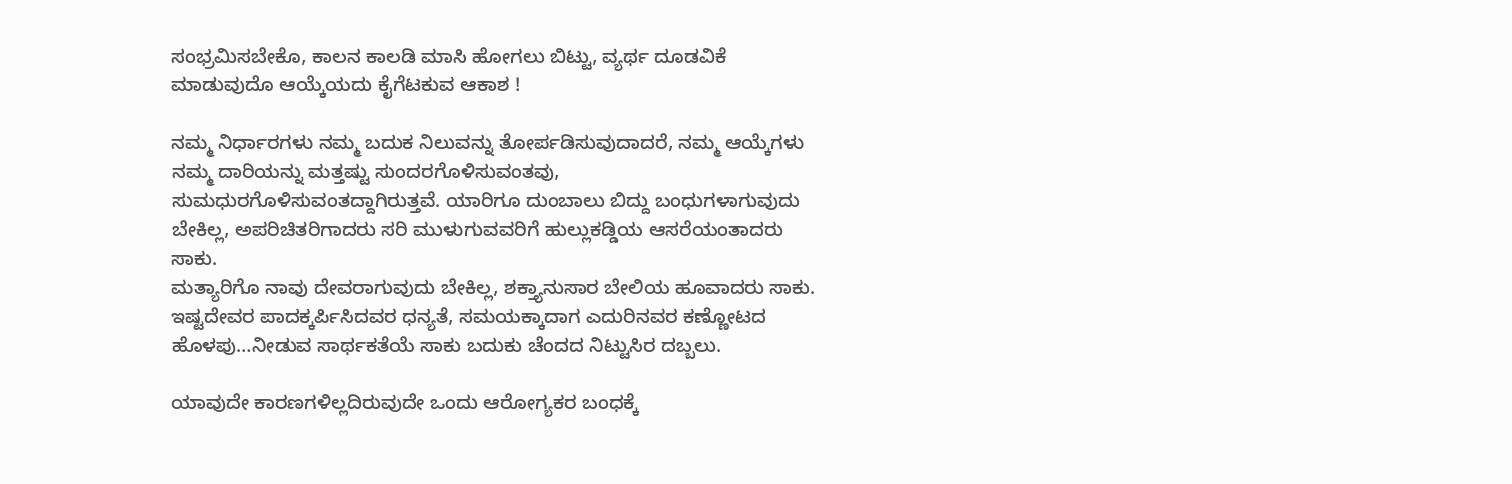ಸಂಭ್ರಮಿಸಬೇಕೊ, ಕಾಲನ ಕಾಲಡಿ ಮಾಸಿ ಹೋಗಲು ಬಿಟ್ಟು, ವ್ಯರ್ಥ ದೂಡವಿಕೆ ಮಾಡುವುದೊ ಆಯ್ಕೆಯದು ಕೈಗೆಟಕುವ ಆಕಾಶ !

ನಮ್ಮ ನಿರ್ಧಾರಗಳು ನಮ್ಮ ಬದುಕ ನಿಲುವನ್ನು ತೋರ್ಪಡಿಸುವುದಾದರೆ, ನಮ್ಮ ಆಯ್ಕೆಗಳು ನಮ್ಮ ದಾರಿಯನ್ನು ಮತ್ತಷ್ಟು ಸುಂದರಗೊಳಿಸುವಂತವು, ಸುಮಧುರಗೊಳಿಸುವಂತದ್ದಾಗಿರುತ್ತವೆ. ಯಾರಿಗೂ ದುಂಬಾಲು ಬಿದ್ದು ಬಂಧುಗಳಾಗುವುದು ಬೇಕಿಲ್ಲ, ಅಪರಿಚಿತರಿಗಾದರು ಸರಿ ಮುಳುಗುವವರಿಗೆ ಹುಲ್ಲುಕಡ್ಡಿಯ ಆಸರೆಯಂತಾದರು ಸಾಕು.
ಮತ್ಯಾರಿಗೊ ನಾವು ದೇವರಾಗುವುದು ಬೇಕಿಲ್ಲ, ಶಕ್ತ್ಯಾನುಸಾರ ಬೇಲಿಯ ಹೂವಾದರು ಸಾಕು. ಇಷ್ಟದೇವರ ಪಾದಕ್ಕರ್ಪಿಸಿದವರ ಧನ್ಯತೆ, ಸಮಯಕ್ಕಾದಾಗ ಎದುರಿನವರ ಕಣ್ಣೋಟದ ಹೊಳಪು…ನೀಡುವ ಸಾರ್ಥಕತೆಯೆ ಸಾಕು ಬದುಕು ಚೆಂದದ ನಿಟ್ಟುಸಿರ ದಬ್ಬಲು.

ಯಾವುದೇ ಕಾರಣಗಳಿಲ್ಲದಿರುವುದೇ ಒಂದು ಆರೋಗ್ಯಕರ ಬಂಧಕ್ಕೆ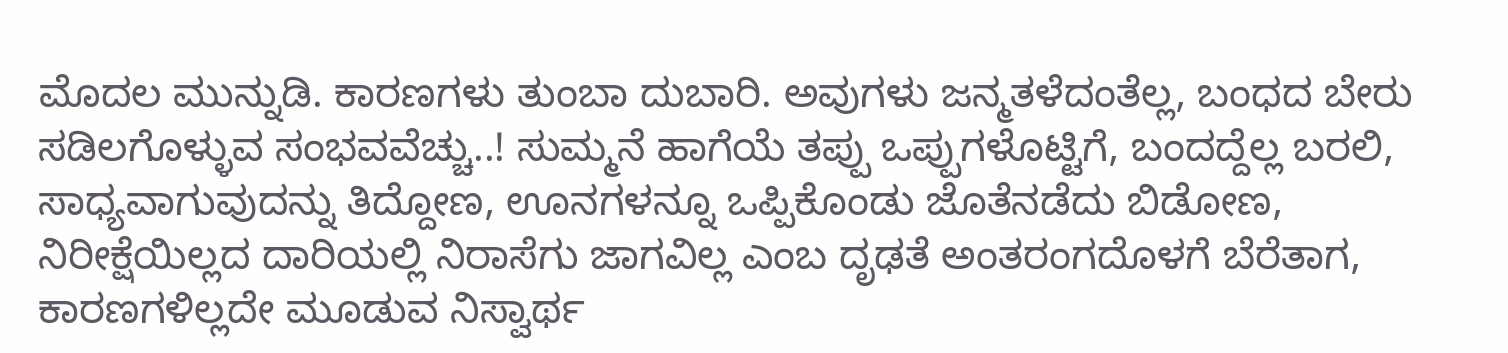ಮೊದಲ ಮುನ್ನುಡಿ. ಕಾರಣಗಳು ತುಂಬಾ ದುಬಾರಿ. ಅವುಗಳು ಜನ್ಮತಳೆದಂತೆಲ್ಲ, ಬಂಧದ ಬೇರು ಸಡಿಲಗೊಳ್ಳುವ ಸಂಭವವೆಚ್ಚು..! ಸುಮ್ಮನೆ ಹಾಗೆಯೆ ತಪ್ಪು ಒಪ್ಪುಗಳೊಟ್ಟಿಗೆ, ಬಂದದ್ದೆಲ್ಲ ಬರಲಿ, ಸಾಧ್ಯವಾಗುವುದನ್ನು ತಿದ್ದೋಣ, ಊನಗಳನ್ನೂ ಒಪ್ಪಿಕೊಂಡು ಜೊತೆನಡೆದು ಬಿಡೋಣ, ನಿರೀಕ್ಷೆಯಿಲ್ಲದ ದಾರಿಯಲ್ಲಿ ನಿರಾಸೆಗು ಜಾಗವಿಲ್ಲ ಎಂಬ ದೃಢತೆ ಅಂತರಂಗದೊಳಗೆ ಬೆರೆತಾಗ, ಕಾರಣಗಳಿಲ್ಲದೇ ಮೂಡುವ ನಿಸ್ವಾರ್ಥ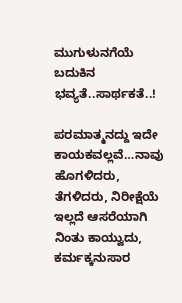ಮುಗುಳುನಗೆಯೆ ಬದುಕಿನ ಭವ್ಯತೆ..ಸಾರ್ಥಕತೆ..!

ಪರಮಾತ್ಮನದ್ದು ಇದೇ ಕಾಯಕವಲ್ಲವೆ…ನಾವು ಹೊಗಳಿದರು, ತೆಗಳಿದರು, ನಿರೀಕ್ಷೆಯೆ ಇಲ್ಲದೆ ಆಸರೆಯಾಗಿ ನಿಂತು ಕಾಯ್ವುದು, ಕರ್ಮಕ್ಕನುಸಾರ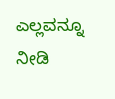ಎಲ್ಲವನ್ನೂ ನೀಡಿ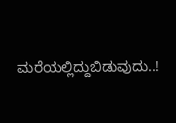ಮರೆಯಲ್ಲಿದ್ದುಬಿಡುವುದು..!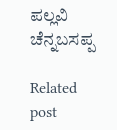ಪಲ್ಲವಿ ಚೆನ್ನಬಸಪ್ಪ

Related post